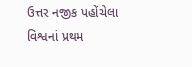ઉત્તર નજીક પહોંચેલા વિશ્વનાં પ્રથમ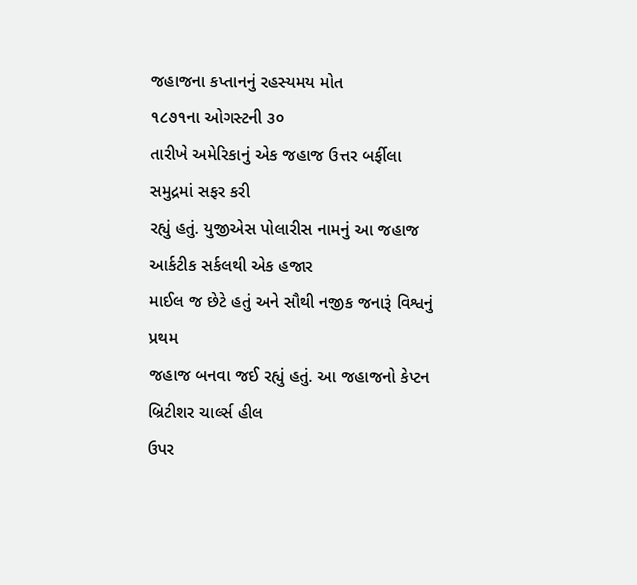જહાજના કપ્તાનનું રહસ્યમય મોત
૧૮૭૧ના ઓગસ્ટની ૩૦
તારીખે અમેરિકાનું એક જહાજ ઉત્તર બર્ફીલા સમુદ્રમાં સફર કરી
રહ્યું હતું. યુજીએસ પોલારીસ નામનું આ જહાજ આર્કટીક સર્કલથી એક હજાર
માઈલ જ છેટે હતું અને સૌથી નજીક જનારૂં વિશ્વનું પ્રથમ
જહાજ બનવા જઈ રહ્યું હતું. આ જહાજનો કેપ્ટન બ્રિટીશર ચાર્લ્સ હીલ
ઉપર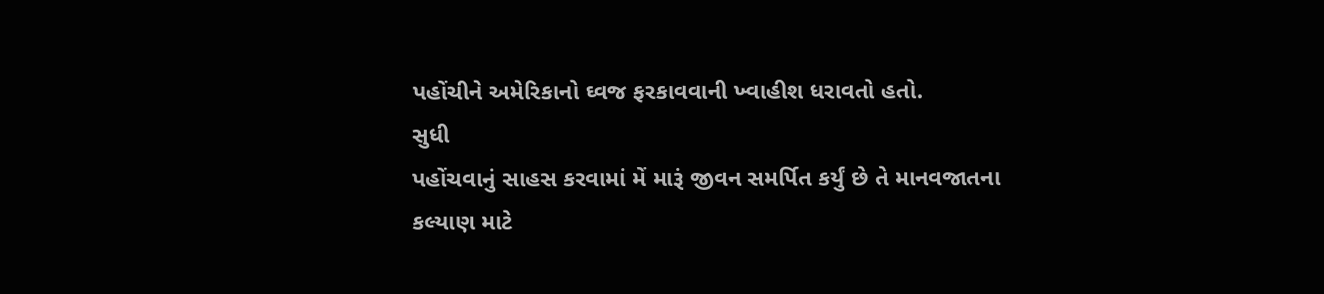પહોંચીને અમેરિકાનો ઘ્વજ ફરકાવવાની ખ્વાહીશ ધરાવતો હતો.
સુધી
પહોંચવાનું સાહસ કરવામાં મેં મારૂં જીવન સમર્પિત કર્યું છે તે માનવજાતના
કલ્યાણ માટે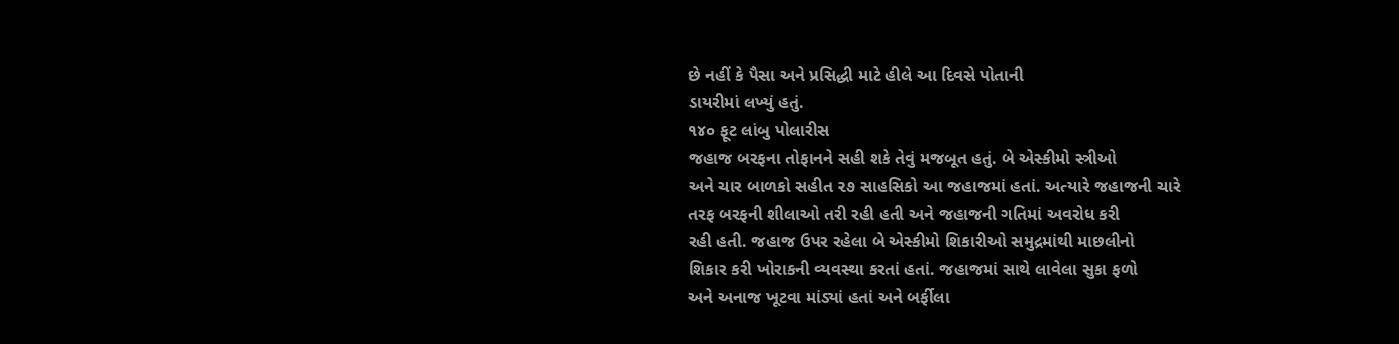છે નહીં કે પૈસા અને પ્રસિદ્ધી માટે હીલે આ દિવસે પોતાની
ડાયરીમાં લખ્યું હતું.
૧૪૦ ફૂટ લાંબુ પોલારીસ
જહાજ બરફના તોફાનને સહી શકે તેવું મજબૂત હતું. બે એસ્કીમો સ્ત્રીઓ
અને ચાર બાળકો સહીત ૨૭ સાહસિકો આ જહાજમાં હતાં. અત્યારે જહાજની ચારે
તરફ બરફની શીલાઓ તરી રહી હતી અને જહાજની ગતિમાં અવરોધ કરી
રહી હતી. જહાજ ઉપર રહેલા બે એસ્કીમો શિકારીઓ સમુદ્રમાંથી માછલીનો
શિકાર કરી ખોરાકની વ્યવસ્થા કરતાં હતાં. જહાજમાં સાથે લાવેલા સુકા ફળો
અને અનાજ ખૂટવા માંડ્યાં હતાં અને બર્ફીલા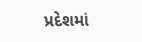પ્રદેશમાં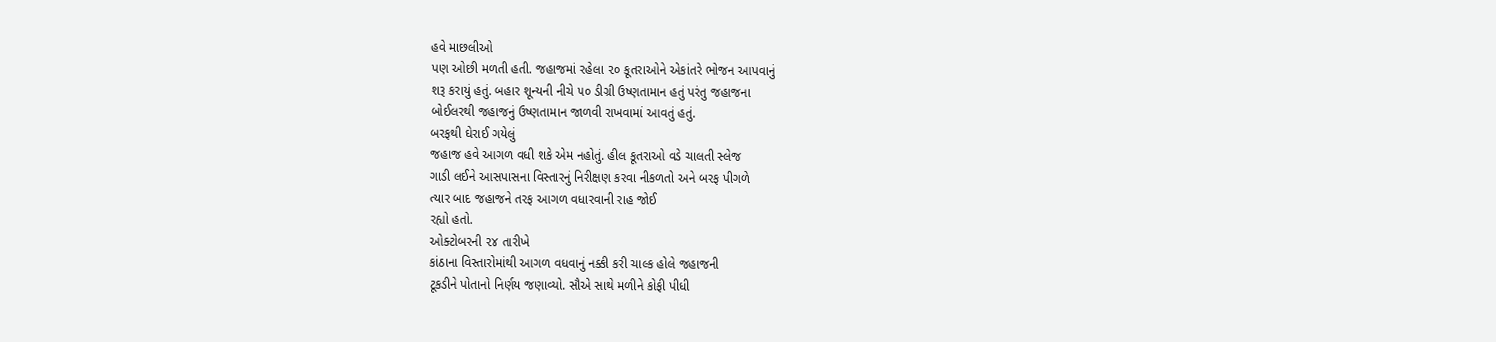હવે માછલીઓ
પણ ઓછી મળતી હતી. જહાજમાં રહેલા ૨૦ કૂતરાઓને એકાંતરે ભોજન આપવાનું
શરૂ કરાયું હતું. બહાર શૂન્યની નીચે ૫૦ ડીગ્રી ઉષ્ણતામાન હતું પરંતુ જહાજના
બોઈલરથી જહાજનું ઉષ્ણતામાન જાળવી રાખવામાં આવતું હતું.
બરફથી ઘેરાઈ ગયેલું
જહાજ હવે આગળ વધી શકે એમ નહોતું. હીલ કૂતરાઓ વડે ચાલતી સ્લેજ
ગાડી લઈને આસપાસના વિસ્તારનું નિરીક્ષણ કરવા નીકળતો અને બરફ પીગળે
ત્યાર બાદ જહાજને તરફ આગળ વધારવાની રાહ જોઈ
રહ્યો હતો.
ઓક્ટોબરની ૨૪ તારીખે
કાંઠાના વિસ્તારોમાંથી આગળ વધવાનું નક્કી કરી ચાલ્ક હોલે જહાજની
ટૂકડીને પોતાનો નિર્ણય જણાવ્યો. સૌએ સાથે મળીને કોફી પીધી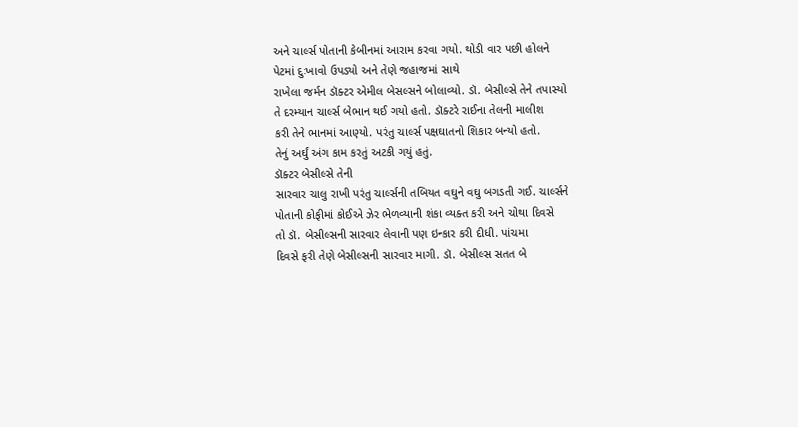અને ચાર્લ્સ પોતાની કેબીનમાં આરામ કરવા ગયો. થોડી વાર પછી હોલને
પેટમાં દુઃખાવો ઉપડ્યો અને તેણે જહાજમાં સાથે
રાખેલા જર્મન ડૉક્ટર એમીલ બેસલ્સને બોલાવ્યો. ડૉ. બેસીલ્સે તેને તપાસ્યો
તે દરમ્યાન ચાર્લ્સ બેભાન થઈ ગયો હતો. ડૉક્ટરે રાઈના તેલની માલીશ
કરી તેને ભાનમાં આણ્યો. પરંતુ ચાર્લ્સ પક્ષઘાતનો શિકાર બન્યો હતો.
તેનું અર્ઘું અંગ કામ કરતું અટકી ગયું હતું.
ડૉક્ટર બેસીલ્સે તેની
સારવાર ચાલુ રાખી પરંતુ ચાર્લ્સની તબિયત વઘુને વઘુ બગડતી ગઈ. ચાર્લ્સને
પોતાની કોફીમાં કોઈએ ઝેર ભેળવ્યાની શંકા વ્યક્ત કરી અને ચોથા દિવસે
તો ડૉ. બેસીલ્સની સારવાર લેવાની પણ ઇન્કાર કરી દીધી. પાંચમા
દિવસે ફરી તેણે બેસીલ્સની સારવાર માગી. ડૉ. બેસીલ્સ સતત બે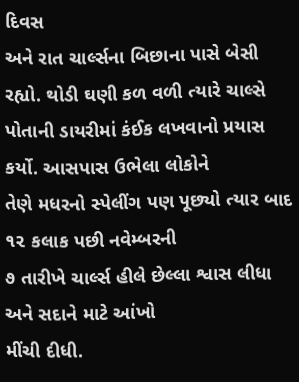દિવસ
અને રાત ચાર્લ્સના બિછાના પાસે બેસી રહ્યો. થોડી ઘણી કળ વળી ત્યારે ચાલ્સે
પોતાની ડાયરીમાં કંઈક લખવાનો પ્રયાસ કર્યો. આસપાસ ઉભેલા લોકોને
તેણે મધરનો સ્પેલીંગ પણ પૂછ્યો ત્યાર બાદ ૧૨ કલાક પછી નવેમ્બરની
૭ તારીખે ચાર્લ્સ હીલે છેલ્લા શ્વાસ લીધા અને સદાને માટે આંખો
મીંચી દીધી.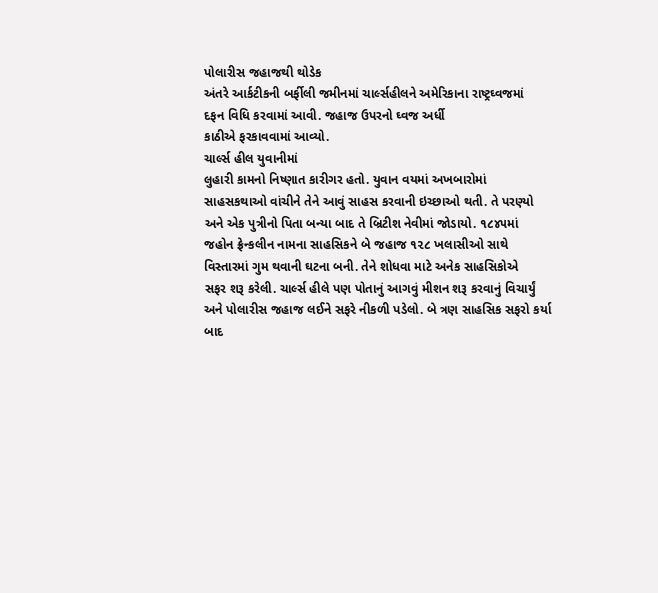પોલારીસ જહાજથી થોડેક
અંતરે આર્કટીકની બર્ફીલી જમીનમાં ચાર્લ્સહીલને અમેરિકાના રાષ્ટ્રઘ્વજમાં
દફન વિધિ કરવામાં આવી. જહાજ ઉપરનો ઘ્વજ અર્ધી
કાઠીએ ફરકાવવામાં આવ્યો.
ચાર્લ્સ હીલ યુવાનીમાં
લુહારી કામનો નિષ્ણાત કારીગર હતો. યુવાન વયમાં અખબારોમાં
સાહસકથાઓ વાંચીને તેને આવું સાહસ કરવાની ઇચ્છાઓ થતી. તે પરણ્યો
અને એક પુત્રીનો પિતા બન્યા બાદ તે બ્રિટીશ નેવીમાં જોડાયો. ૧૮૪૫માં
જહોન ફ્રેન્કલીન નામના સાહસિકને બે જહાજ ૧૨૮ ખલાસીઓ સાથે
વિસ્તારમાં ગુમ થવાની ઘટના બની. તેને શોધવા માટે અનેક સાહસિકોએ
સફર શરૂ કરેલી. ચાર્લ્સ હીલે પણ પોતાનું આગવું મીશન શરૂ કરવાનું વિચાર્યું
અને પોલારીસ જહાજ લઈને સફરે નીકળી પડેલો. બે ત્રણ સાહસિક સફરો કર્યા
બાદ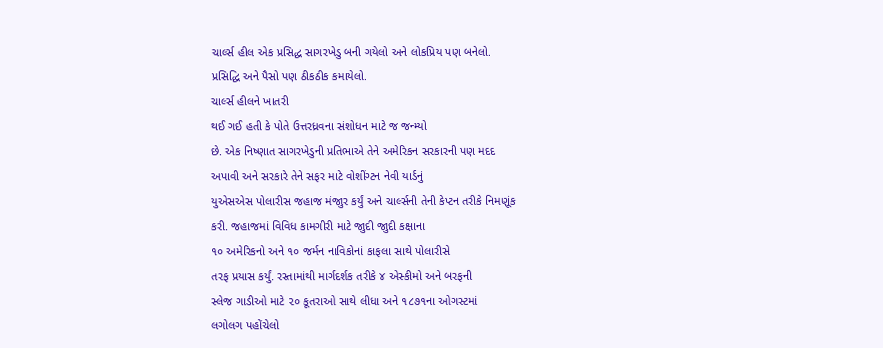ચાર્લ્સ હીલ એક પ્રસિદ્ધ સાગરખેડુ બની ગયેલો અને લોકપ્રિય પણ બનેલો.
પ્રસિદ્ધિ અને પૈસો પણ ઠીકઠીક કમાયેલો.
ચાર્લ્સ હીલને ખાતરી
થઈ ગઈ હતી કે પોતે ઉત્તરધ્રવના સંશોધન માટે જ જન્મ્યો
છે. એક નિષ્ણાત સાગરખેડુની પ્રતિભાએ તેને અમેરિકન સરકારની પણ મદદ
અપાવી અને સરકારે તેને સફર માટે વોશીંગ્ટન નેવી યાર્ડનું
યુએસએસ પોલારીસ જહાજ મંજાુર કર્યું અને ચાર્લ્સની તેની કેપ્ટન તરીકે નિમણૂંક
કરી. જહાજમાં વિવિધ કામગીરી માટે જાુદી જાુદી કક્ષાના
૧૦ અમેરિકનો અને ૧૦ જર્મન નાવિકોનાં કાફલા સાથે પોલારીસે
તરફ પ્રયાસ કર્યું. રસ્તામાંથી માર્ગદર્શક તરીકે ૪ એસ્કીમો અને બરફની
સ્લેજ ગાડીઓ માટે ૨૦ કૂતરાઓ સાથે લીધા અને ૧૮૭૧ના ઓગસ્ટમાં
લગોલગ પહોંચેલો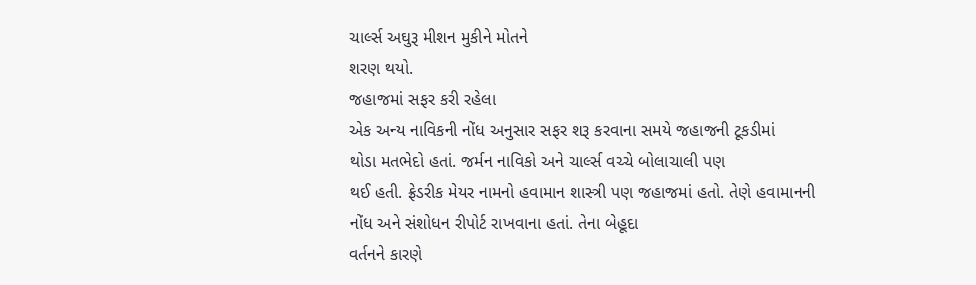ચાર્લ્સ અઘુરૂ મીશન મુકીને મોતને
શરણ થયો.
જહાજમાં સફર કરી રહેલા
એક અન્ય નાવિકની નોંધ અનુસાર સફર શરૂ કરવાના સમયે જહાજની ટૂકડીમાં
થોડા મતભેદો હતાં. જર્મન નાવિકો અને ચાર્લ્સ વચ્ચે બોલાચાલી પણ
થઈ હતી. ફ્રેડરીક મેયર નામનો હવામાન શાસ્ત્રી પણ જહાજમાં હતો. તેણે હવામાનની
નોંધ અને સંશોધન રીપોર્ટ રાખવાના હતાં. તેના બેહૂદા
વર્તનને કારણે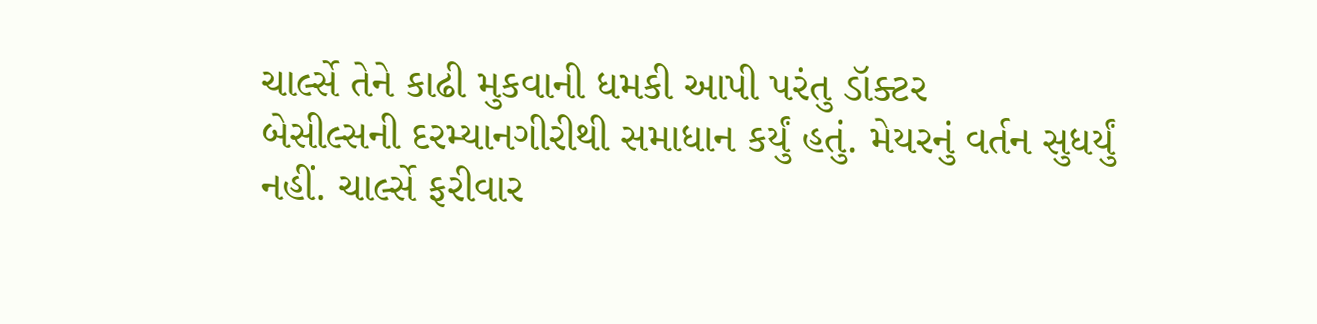ચાર્લ્સે તેને કાઢી મુકવાની ધમકી આપી પરંતુ ડૉક્ટર
બેસીલ્સની દરમ્યાનગીરીથી સમાધાન કર્યું હતું. મેયરનું વર્તન સુધર્યું
નહીં. ચાર્લ્સે ફરીવાર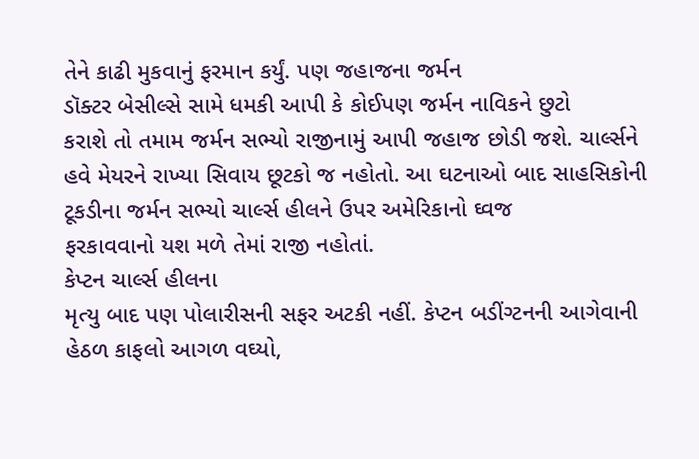તેને કાઢી મુકવાનું ફરમાન કર્યું. પણ જહાજના જર્મન
ડૉક્ટર બેસીલ્સે સામે ધમકી આપી કે કોઈપણ જર્મન નાવિકને છુટો
કરાશે તો તમામ જર્મન સભ્યો રાજીનામું આપી જહાજ છોડી જશે. ચાર્લ્સને
હવે મેયરને રાખ્યા સિવાય છૂટકો જ નહોતો. આ ઘટનાઓ બાદ સાહસિકોની
ટૂકડીના જર્મન સભ્યો ચાર્લ્સ હીલને ઉપર અમેરિકાનો ઘ્વજ
ફરકાવવાનો યશ મળે તેમાં રાજી નહોતાં.
કેપ્ટન ચાર્લ્સ હીલના
મૃત્યુ બાદ પણ પોલારીસની સફર અટકી નહીં. કેપ્ટન બડીંગ્ટનની આગેવાની
હેઠળ કાફલો આગળ વઘ્યો,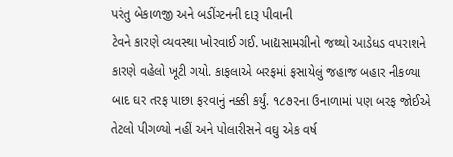પરંતુ બેકાળજી અને બડીંગ્ટનની દારૂ પીવાની
ટેવને કારણે વ્યવસ્થા ખોરવાઈ ગઈ. ખાદ્યસામગ્રીનો જથ્થો આડેધડ વપરાશને
કારણે વહેલો ખૂટી ગયો. કાફલાએ બરફમાં ફસાયેલું જહાજ બહાર નીકળ્યા
બાદ ઘર તરફ પાછા ફરવાનું નક્કી કર્યું. ૧૮૭૨ના ઉનાળામાં પણ બરફ જોઈએ
તેટલો પીગળ્યો નહીં અને પોલારીસને વઘુ એક વર્ષ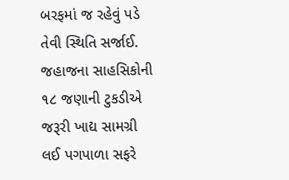બરફમાં જ રહેવું પડે
તેવી સ્થિતિ સર્જાઈ. જહાજના સાહસિકોની ૧૮ જણાની ટુકડીએ જરૂરી ખાદ્ય સામગ્રી
લઈ પગપાળા સફરે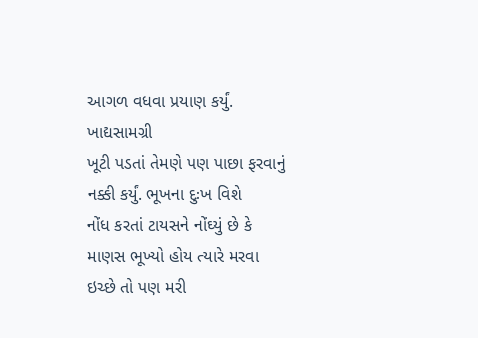આગળ વધવા પ્રયાણ કર્યું. ખાદ્યસામગ્રી
ખૂટી પડતાં તેમણે પણ પાછા ફરવાનું નક્કી કર્યું. ભૂખના દુઃખ વિશે
નોંધ કરતાં ટાયસને નોંઘ્યું છે કે માણસ ભૂખ્યો હોય ત્યારે મરવા
ઇચ્છે તો પણ મરી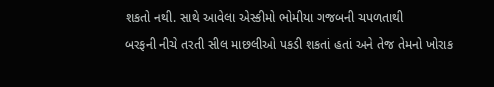શકતો નથી. સાથે આવેલા એસ્કીમો ભોમીયા ગજબની ચપળતાથી
બરફની નીચે તરતી સીલ માછલીઓ પકડી શકતાં હતાં અને તેજ તેમનો ખોરાક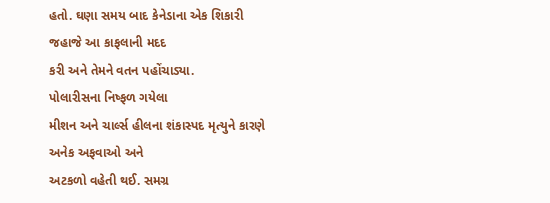હતો. ઘણા સમય બાદ કેનેડાના એક શિકારી જહાજે આ કાફલાની મદદ
કરી અને તેમને વતન પહોંચાડ્યા.
પોલારીસના નિષ્ફળ ગયેલા
મીશન અને ચાર્લ્સ હીલના શંકાસ્પદ મૃત્યુને કારણે અનેક અફવાઓ અને
અટકળો વહેતી થઈ. સમગ્ર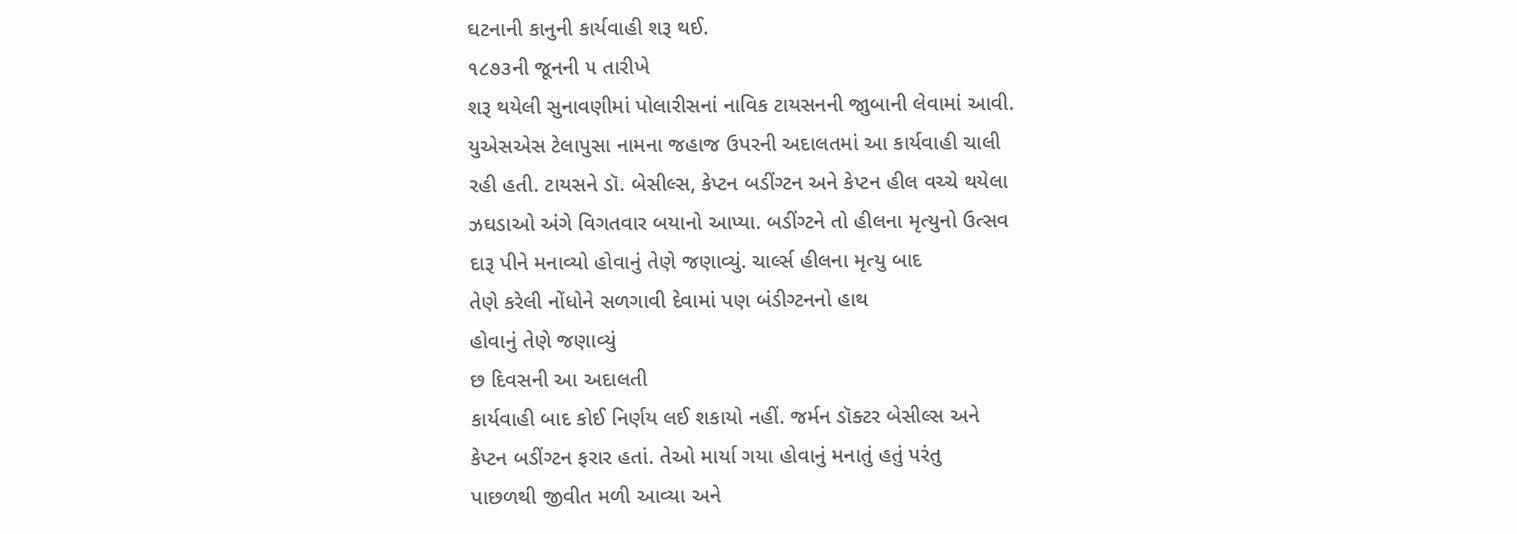ઘટનાની કાનુની કાર્યવાહી શરૂ થઈ.
૧૮૭૩ની જૂનની ૫ તારીખે
શરૂ થયેલી સુનાવણીમાં પોલારીસનાં નાવિક ટાયસનની જાુબાની લેવામાં આવી.
યુએસએસ ટેલાપુસા નામના જહાજ ઉપરની અદાલતમાં આ કાર્યવાહી ચાલી
રહી હતી. ટાયસને ડૉ. બેસીલ્સ, કેપ્ટન બડીંગ્ટન અને કેપ્ટન હીલ વચ્ચે થયેલા
ઝઘડાઓ અંગે વિગતવાર બયાનો આપ્યા. બડીંગ્ટને તો હીલના મૃત્યુનો ઉત્સવ
દારૂ પીને મનાવ્યો હોવાનું તેણે જણાવ્યું. ચાર્લ્સ હીલના મૃત્યુ બાદ
તેણે કરેલી નોંધોને સળગાવી દેવામાં પણ બંડીગ્ટનનો હાથ
હોવાનું તેણે જણાવ્યું
છ દિવસની આ અદાલતી
કાર્યવાહી બાદ કોઈ નિર્ણય લઈ શકાયો નહીં. જર્મન ડૉક્ટર બેસીલ્સ અને
કેપ્ટન બડીંગ્ટન ફરાર હતાં. તેઓ માર્યા ગયા હોવાનું મનાતું હતું પરંતુ
પાછળથી જીવીત મળી આવ્યા અને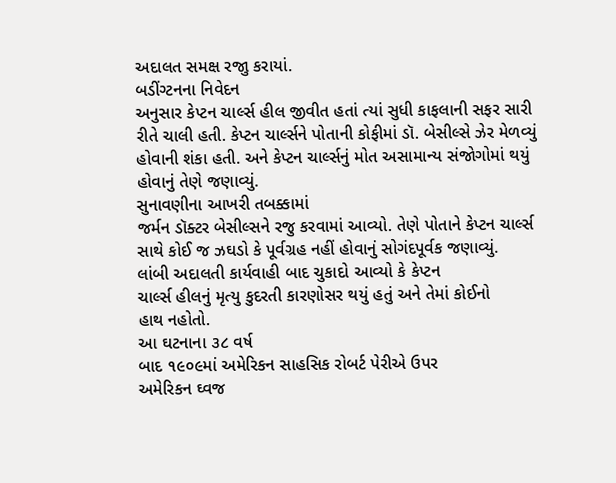અદાલત સમક્ષ રજાુ કરાયાં.
બડીંગ્ટનના નિવેદન
અનુસાર કેપ્ટન ચાર્લ્સ હીલ જીવીત હતાં ત્યાં સુધી કાફલાની સફર સારી
રીતે ચાલી હતી. કેપ્ટન ચાર્લ્સને પોતાની કોફીમાં ડૉ. બેસીલ્સે ઝેર મેળવ્યું
હોવાની શંકા હતી. અને કેપ્ટન ચાર્લ્સનું મોત અસામાન્ય સંજોગોમાં થયું
હોવાનું તેણે જણાવ્યું.
સુનાવણીના આખરી તબક્કામાં
જર્મન ડૉક્ટર બેસીલ્સને રજુ કરવામાં આવ્યો. તેણે પોતાને કેપ્ટન ચાર્લ્સ
સાથે કોઈ જ ઝઘડો કે પૂર્વગ્રહ નહીં હોવાનું સોગંદપૂર્વક જણાવ્યું.
લાંબી અદાલતી કાર્યવાહી બાદ ચુકાદો આવ્યો કે કેપ્ટન
ચાર્લ્સ હીલનું મૃત્યુ કુદરતી કારણોસર થયું હતું અને તેમાં કોઈનો
હાથ નહોતો.
આ ઘટનાના ૩૮ વર્ષ
બાદ ૧૯૦૯માં અમેરિકન સાહસિક રોબર્ટ પેરીએ ઉપર
અમેરિકન ઘ્વજ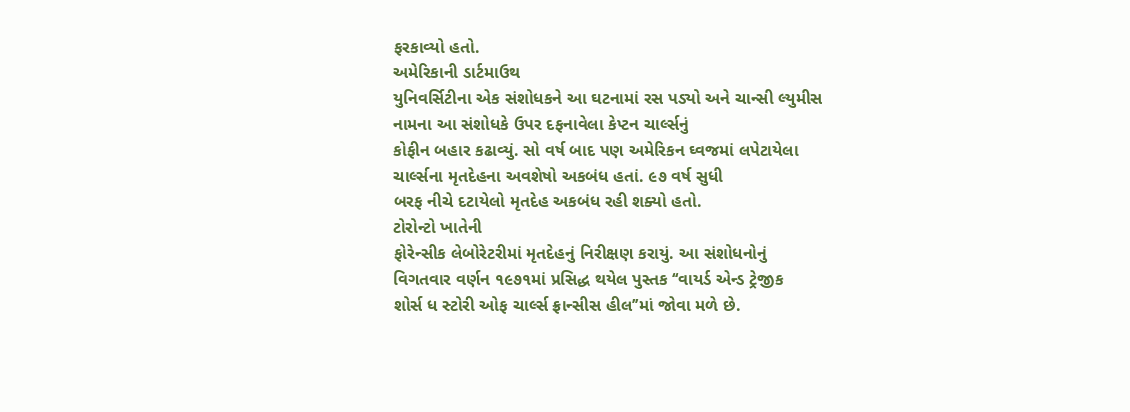ફરકાવ્યો હતો.
અમેરિકાની ડાર્ટમાઉથ
યુનિવર્સિટીના એક સંશોધકને આ ઘટનામાં રસ પડ્યો અને ચાન્સી લ્યુમીસ
નામના આ સંશોધકે ઉપર દફનાવેલા કેપ્ટન ચાર્લ્સનું
કોફીન બહાર કઢાવ્યું. સો વર્ષ બાદ પણ અમેરિકન ઘ્વજમાં લપેટાયેલા
ચાર્લ્સના મૃતદેહના અવશેષો અકબંધ હતાં. ૯૭ વર્ષ સુધી
બરફ નીચે દટાયેલો મૃતદેહ અકબંધ રહી શક્યો હતો.
ટોરોન્ટો ખાતેની
ફોરેન્સીક લેબોરેટરીમાં મૃતદેહનું નિરીક્ષણ કરાયું. આ સંશોધનોનું
વિગતવાર વર્ણન ૧૯૭૧માં પ્રસિદ્ધ થયેલ પુસ્તક ‘‘વાયર્ડ એન્ડ ટ્રેજીક
શોર્સ ધ સ્ટોરી ઓફ ચાર્લ્સ ફ્રાન્સીસ હીલ’’માં જોવા મળે છે.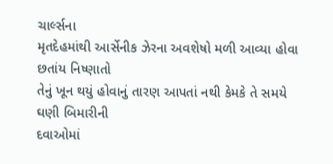ચાર્લ્સના
મૃતદેહમાંથી આર્સેનીક ઝેરના અવશેષો મળી આવ્યા હોવા છતાંય નિષ્ણાતો
તેનું ખૂન થયું હોવાનું તારણ આપતાં નથી કેમકે તે સમયે ઘણી બિમારીની
દવાઓમાં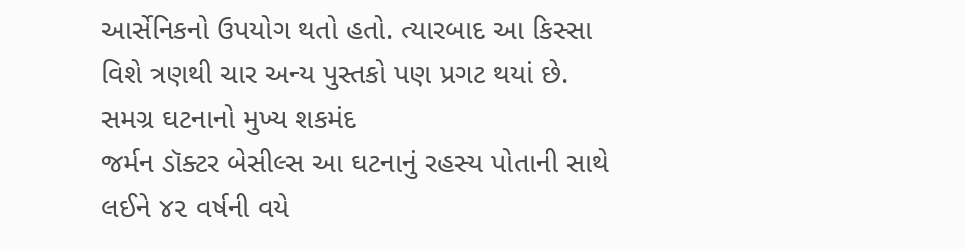આર્સેનિકનો ઉપયોગ થતો હતો. ત્યારબાદ આ કિસ્સા
વિશે ત્રણથી ચાર અન્ય પુસ્તકો પણ પ્રગટ થયાં છે. સમગ્ર ઘટનાનો મુખ્ય શકમંદ
જર્મન ડૉક્ટર બેસીલ્સ આ ઘટનાનું રહસ્ય પોતાની સાથે લઈને ૪૨ વર્ષની વયે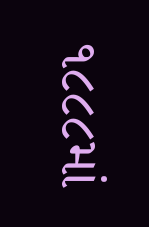૧૮૮૮માં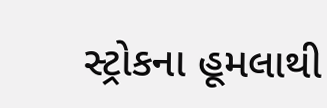સ્ટ્રોકના હૂમલાથી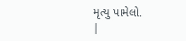મૃત્યુ પામેલો.
|